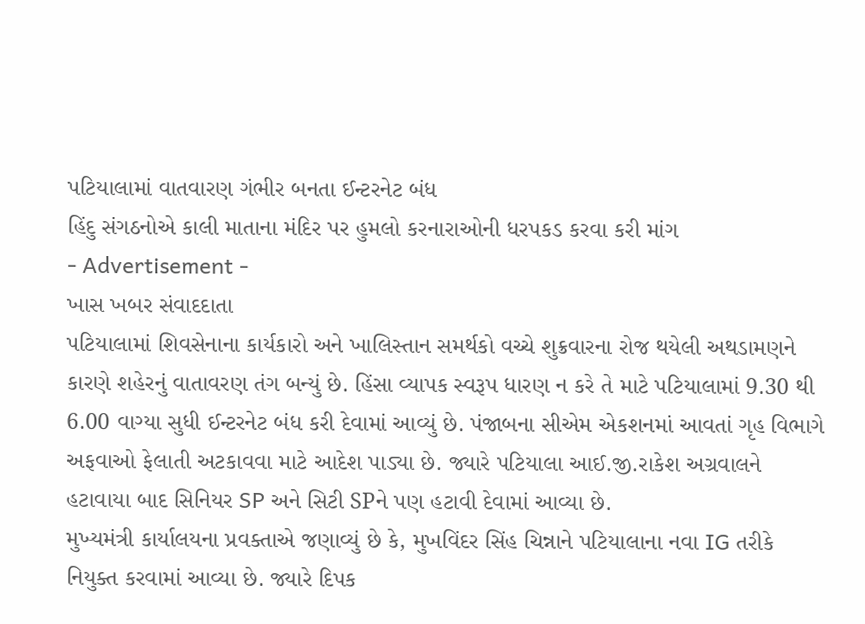પટિયાલામાં વાતવારણ ગંભીર બનતા ઈન્ટરનેટ બંધ
હિંદુ સંગઠનોએ કાલી માતાના મંદિર પર હુમલો કરનારાઓની ધરપકડ કરવા કરી માંગ
- Advertisement -
ખાસ ખબર સંવાદદાતા
પટિયાલામાં શિવસેનાના કાર્યકારો અને ખાલિસ્તાન સમર્થકો વચ્ચે શુક્રવારના રોજ થયેલી અથડામણને કારણે શહેરનું વાતાવરણ તંગ બન્યું છે. હિંસા વ્યાપક સ્વરૂપ ધારણ ન કરે તે માટે પટિયાલામાં 9.30 થી 6.00 વાગ્યા સુધી ઈન્ટરનેટ બંધ કરી દેવામાં આવ્યું છે. પંજાબના સીએમ એકશનમાં આવતાં ગૃહ વિભાગે અફવાઓ ફેલાતી અટકાવવા માટે આદેશ પાડ્યા છે. જ્યારે પટિયાલા આઈ.જી.રાકેશ અગ્રવાલને હટાવાયા બાદ સિનિયર SP અને સિટી SPને પણ હટાવી દેવામાં આવ્યા છે.
મુખ્યમંત્રી કાર્યાલયના પ્રવક્તાએ જણાવ્યું છે કે, મુખવિંદર સિંહ ચિન્નાને પટિયાલાના નવા IG તરીકે નિયુક્ત કરવામાં આવ્યા છે. જ્યારે દિપક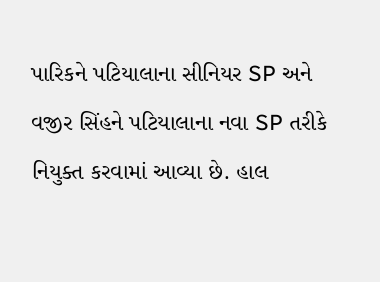પારિકને પટિયાલાના સીનિયર SP અને વજીર સિંહને પટિયાલાના નવા SP તરીકે નિયુક્ત કરવામાં આવ્યા છે. હાલ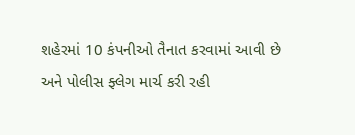શહેરમાં 10 કંપનીઓ તૈનાત કરવામાં આવી છે અને પોલીસ ફ્લેગ માર્ચ કરી રહી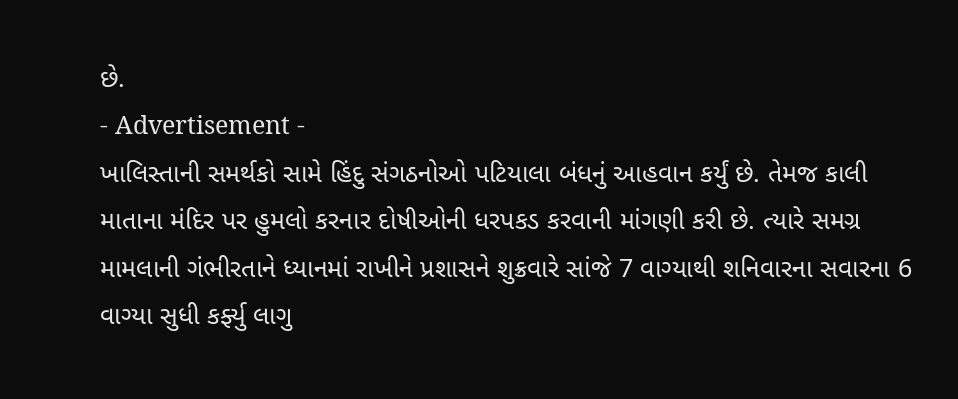છે.
- Advertisement -
ખાલિસ્તાની સમર્થકો સામે હિંદુ સંગઠનોઓ પટિયાલા બંધનું આહવાન કર્યું છે. તેમજ કાલી માતાના મંદિર પર હુમલો કરનાર દોષીઓની ધરપકડ કરવાની માંગણી કરી છે. ત્યારે સમગ્ર મામલાની ગંભીરતાને ધ્યાનમાં રાખીને પ્રશાસને શુક્રવારે સાંજે 7 વાગ્યાથી શનિવારના સવારના 6 વાગ્યા સુધી કર્ફ્યુ લાગુ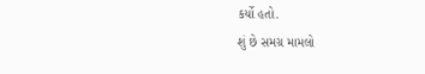કર્યો હતો.
શું છે સમગ્ર મામલો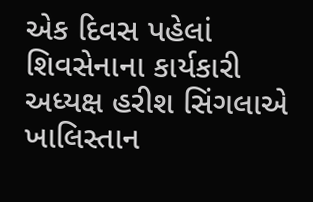એક દિવસ પહેલાં શિવસેનાના કાર્યકારી અધ્યક્ષ હરીશ સિંગલાએ ખાલિસ્તાન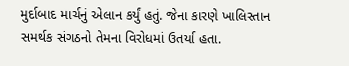મુર્દાબાદ માર્ચનું એલાન કર્યું હતું. જેના કારણે ખાલિસ્તાન સમર્થક સંગઠનો તેમના વિરોધમાં ઉતર્યા હતા.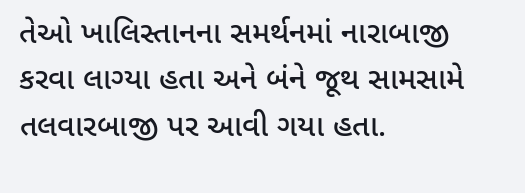તેઓ ખાલિસ્તાનના સમર્થનમાં નારાબાજી કરવા લાગ્યા હતા અને બંને જૂથ સામસામે તલવારબાજી પર આવી ગયા હતા.